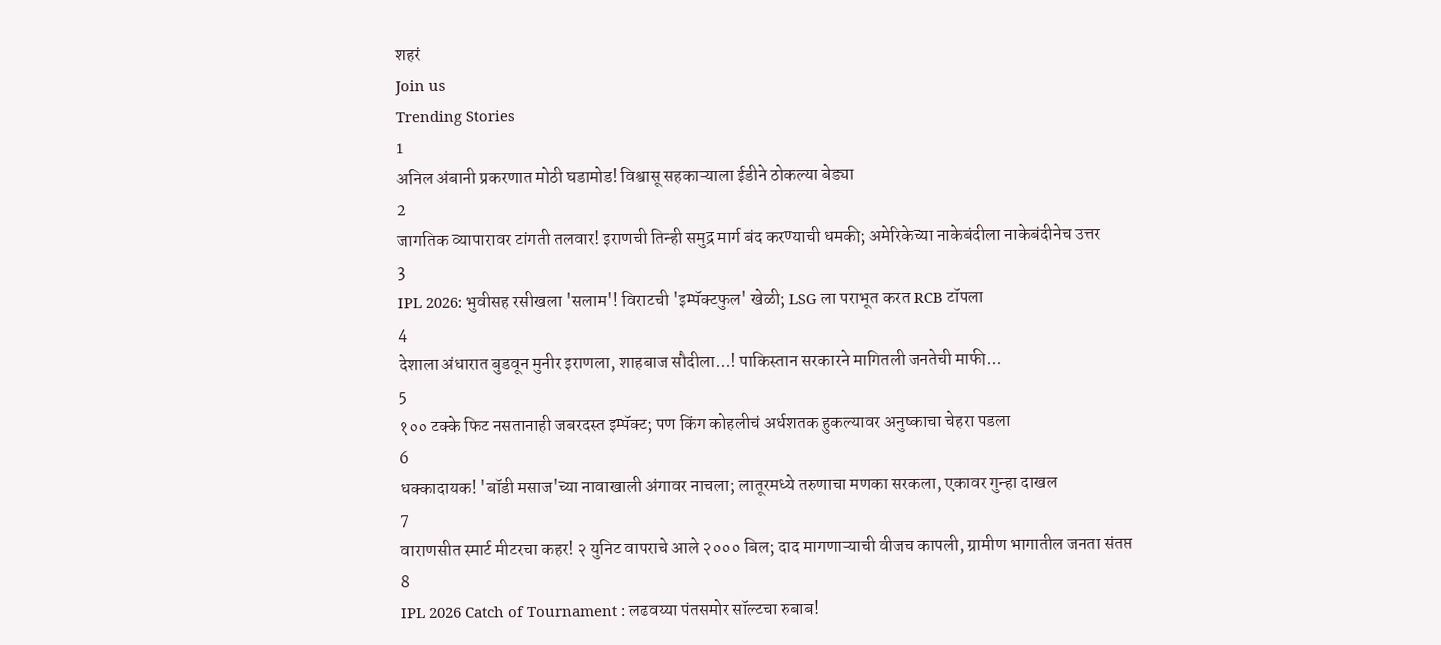शहरं
Join us
Trending Stories
1
अनिल अंबानी प्रकरणात मोठी घडामोड! विश्वासू सहकाऱ्याला ईडीने ठोकल्या बेड्या
2
जागतिक व्यापारावर टांगती तलवार! इराणची तिन्ही समुद्र मार्ग बंद करण्याची धमकी; अमेरिकेच्या नाकेबंदीला नाकेबंदीनेच उत्तर
3
IPL 2026: भुवीसह रसीखला 'सलाम'! विराटची 'इम्पॅक्टफुल' खेळी; LSG ला पराभूत करत RCB टॉपला
4
देशाला अंधारात बुडवून मुनीर इराणला, शाहबाज सौदीला...! पाकिस्तान सरकारने मागितली जनतेची माफी...
5
१०० टक्के फिट नसतानाही जबरदस्त इम्पॅक्ट; पण किंग कोहलीचं अर्धशतक हुकल्यावर अनुष्काचा चेहरा पडला
6
धक्कादायक! 'बॉडी मसाज'च्या नावाखाली अंगावर नाचला; लातूरमध्ये तरुणाचा मणका सरकला, एकावर गुन्हा दाखल
7
वाराणसीत स्मार्ट मीटरचा कहर! २ युनिट वापराचे आले २००० बिल; दाद मागणाऱ्याची वीजच कापली, ग्रामीण भागातील जनता संतप्त
8
IPL 2026 Catch of Tournament : लढवय्या पंतसमोर सॉल्टचा रुबाब!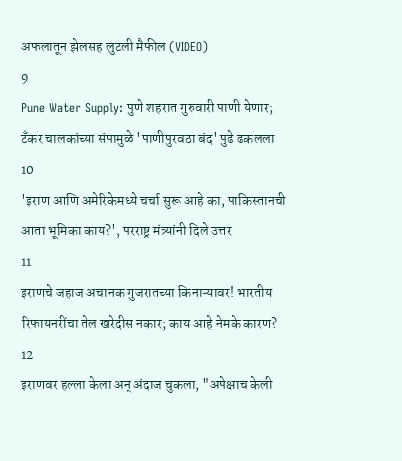अफलातून झेलसह लुटली मैफील (VIDEO)
9
Pune Water Supply: पुणे शहरात गुरुवारी पाणी येणार; टँकर चालकांच्या संपामुळे 'पाणीपुरवठा बंद' पुढे ढकलला
10
'इराण आणि अमेरिकेमध्ये चर्चा सुरू आहे का, पाकिस्तानची आता भूमिका काय?', परराष्ट्र मंत्र्यांनी दिले उत्तर
11
इराणचे जहाज अचानक गुजरातच्या किनाऱ्यावर! भारतीय रिफायनरींचा तेल खरेदीस नकार; काय आहे नेमके कारण?
12
इराणवर हल्ला केला अन् अंदाज चुकला, "अपेक्षाच केली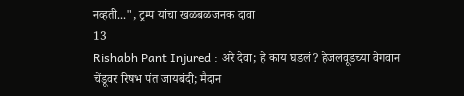नव्हती...", ट्रम्प यांचा खळबळजनक दावा
13
Rishabh Pant Injured : अरे देवा; हे काय घडलं? हेजलवूडच्या वेगवान चेंडूवर रिषभ पंत जायबंदी; मैदान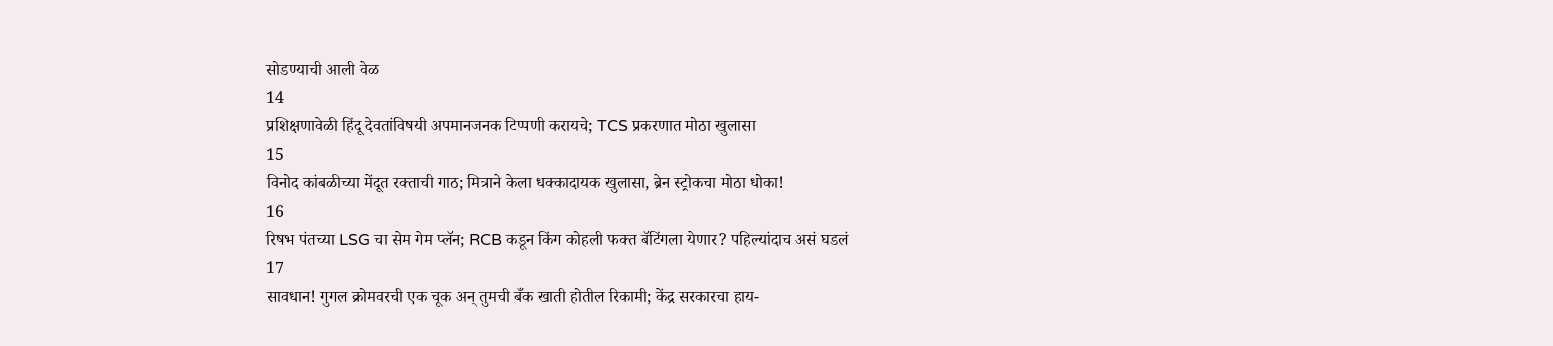सोडण्याची आली वेळ
14
प्रशिक्षणावेळी हिंदू देवतांविषयी अपमानजनक टिप्पणी करायचे; TCS प्रकरणात मोठा खुलासा
15
विनोद कांबळीच्या मेंदूत रक्ताची गाठ; मित्राने केला धक्कादायक खुलासा, ब्रेन स्ट्रोकचा मोठा धोका!
16
रिषभ पंतच्या LSG चा सेम गेम प्लॅन; RCB कडून किंग कोहली फक्त बॅटिंगला येणार? पहिल्यांदाच असं घडलं
17
सावधान! गुगल क्रोमवरची एक चूक अन् तुमची बँक खाती होतील रिकामी; केंद्र सरकारचा हाय-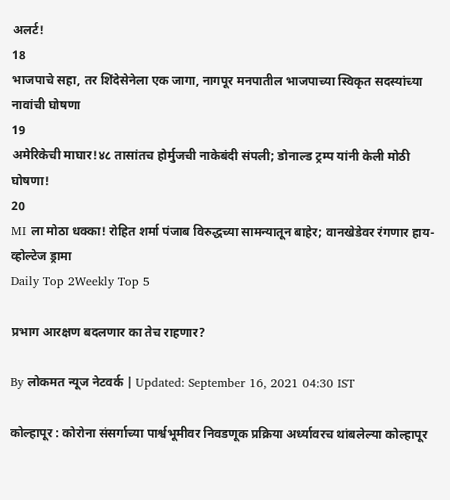अलर्ट!
18
भाजपाचे सहा, तर शिंदेसेनेला एक जागा, नागपूर मनपातील भाजपाच्या स्विकृत सदस्यांच्या नावांची घोषणा
19
अमेरिकेची माघार!४८ तासांतच होर्मुजची नाकेबंदी संपली; डोनाल्ड ट्रम्प यांनी केली मोठी घोषणा!
20
MI ला मोठा धक्का! रोहित शर्मा पंजाब विरुद्धच्या सामन्यातून बाहेर; वानखेडेवर रंगणार हाय-व्होल्टेज ड्रामा
Daily Top 2Weekly Top 5

प्रभाग आरक्षण बदलणार का तेच राहणार?

By लोकमत न्यूज नेटवर्क | Updated: September 16, 2021 04:30 IST

कोल्हापूर : कोरोना संसर्गाच्या पार्श्वभूमीवर निवडणूक प्रक्रिया अर्ध्यावरच थांबलेल्या कोल्हापूर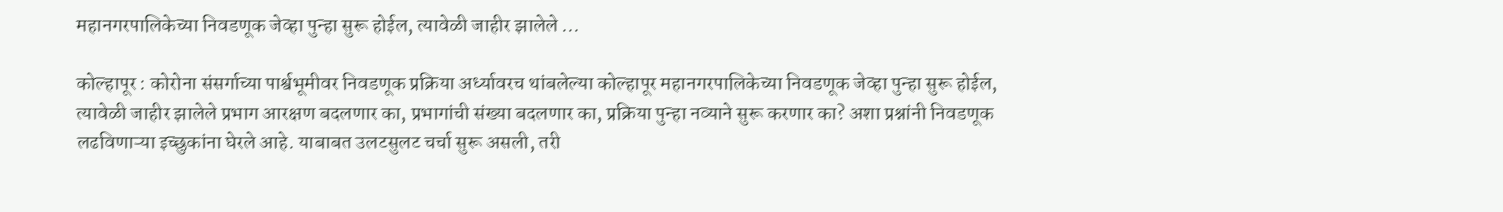महानगरपालिकेच्या निवडणूक जेव्हा पुन्हा सुरू होईल, त्यावेळी जाहीर झालेले ...

कोल्हापूर : कोरोना संसर्गाच्या पार्श्वभूमीवर निवडणूक प्रक्रिया अर्ध्यावरच थांबलेल्या कोल्हापूर महानगरपालिकेच्या निवडणूक जेव्हा पुन्हा सुरू होईल, त्यावेळी जाहीर झालेले प्रभाग आरक्षण बदलणार का, प्रभागांची संख्या बदलणार का, प्रक्रिया पुन्हा नव्याने सुरू करणार का? अशा प्रश्नांनी निवडणूक लढविणाऱ्या इच्छुकांना घेरले आहे. याबाबत उलटसुलट चर्चा सुरू असली, तरी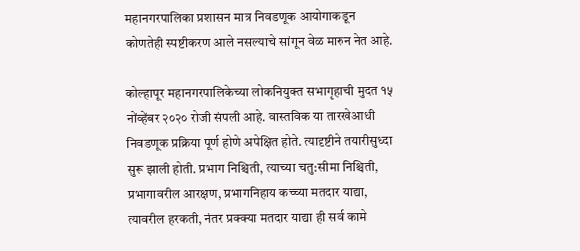महानगरपालिका प्रशासन मात्र निवडणूक आयोगाकडून कोणतेही स्पष्टीकरण आले नसल्याचे सांगून वेळ मारुन नेत आहे.

कोल्हापूर महानगरपालिकेच्या लोकनियुक्त सभागृहाची मुदत १५ नोंव्हेंबर २०२० रोजी संपली आहे. वास्तविक या तारखेआधी निवडणूक प्रक्रिया पूर्ण होणे अपेक्षित होते. त्यादृष्टीने तयारीसुध्दा सुरू झाली होती. प्रभाग निश्चिती, त्याच्या चतु:सीमा निश्चिती, प्रभागावरील आरक्षण, प्रभागनिहाय कच्च्या मतदार याद्या, त्यावरील हरकती, नंतर प्रक्क्या मतदार याद्या ही सर्व कामे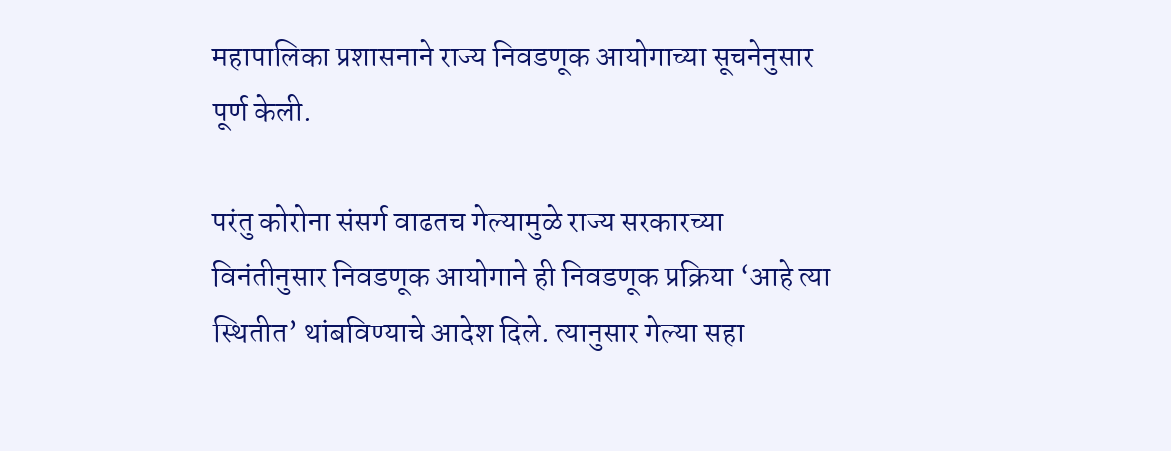महापालिका प्रशासनाने राज्य निवडणूक आयोगाच्या सूचनेनुसार पूर्ण केली.

परंतु कोरोना संसर्ग वाढतच गेल्यामुळे राज्य सरकारच्या विनंतीनुसार निवडणूक आयोगाने ही निवडणूक प्रक्रिया ‘आहे त्या स्थितीत’ थांबविण्याचे आदेश दिले. त्यानुसार गेल्या सहा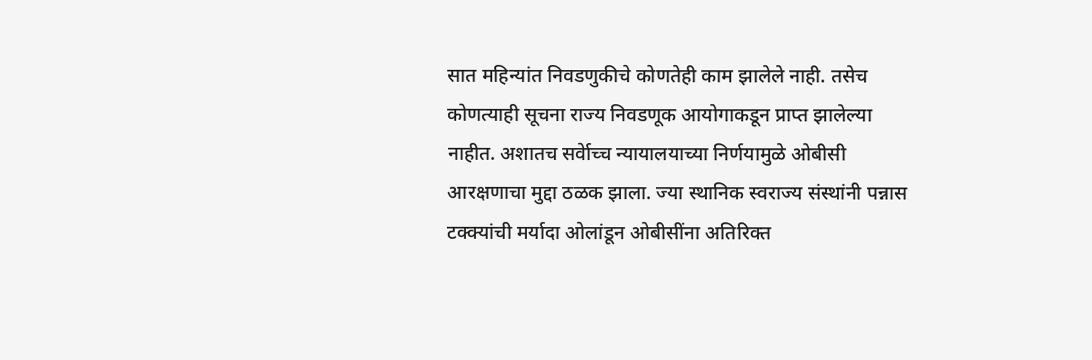सात महिन्यांत निवडणुकीचे कोणतेही काम झालेले नाही. तसेच कोणत्याही सूचना राज्य निवडणूक आयोगाकडून प्राप्त झालेल्या नाहीत. अशातच सर्वेाच्च न्यायालयाच्या निर्णयामुळे ओबीसी आरक्षणाचा मुद्दा ठळक झाला. ज्या स्थानिक स्वराज्य संस्थांनी पन्नास टक्क्यांची मर्यादा ओलांडून ओबीसींना अतिरिक्त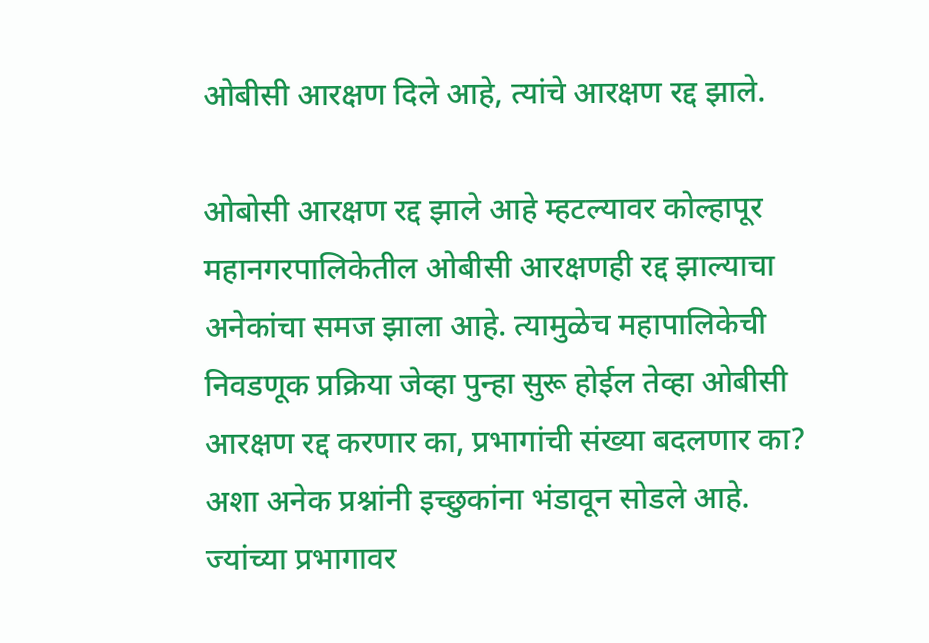ओबीसी आरक्षण दिले आहे, त्यांचे आरक्षण रद्द झाले.

ओबोसी आरक्षण रद्द झाले आहे म्हटल्यावर कोल्हापूर महानगरपालिकेतील ओबीसी आरक्षणही रद्द झाल्याचा अनेकांचा समज झाला आहे. त्यामुळेच महापालिकेची निवडणूक प्रक्रिया जेव्हा पुन्हा सुरू होईल तेव्हा ओबीसी आरक्षण रद्द करणार का, प्रभागांची संख्या बदलणार का? अशा अनेक प्रश्नांनी इच्छुकांना भंडावून सोडले आहे. ज्यांच्या प्रभागावर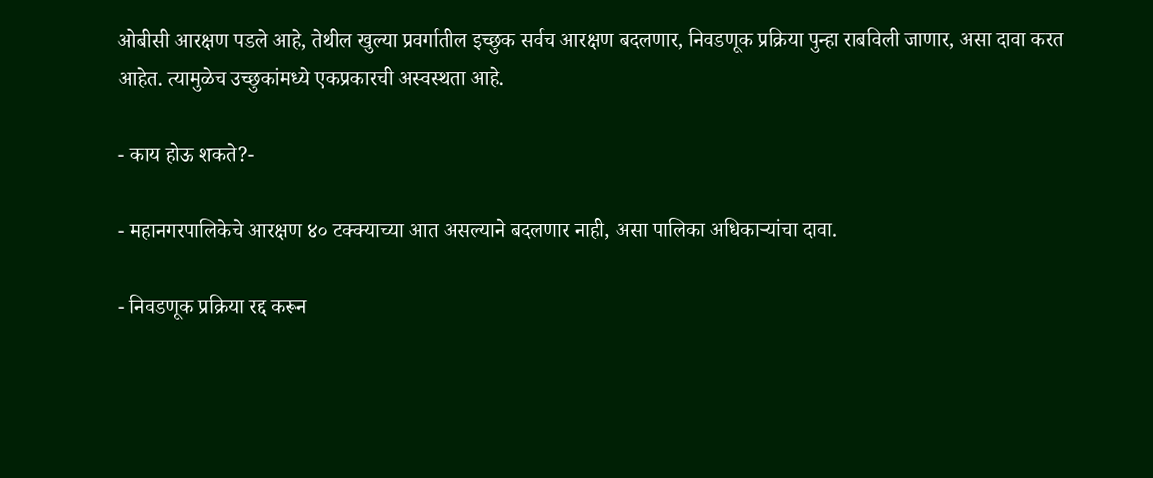ओबीसी आरक्षण पडले आहे, तेथील खुल्या प्रवर्गातील इच्छुक सर्वच आरक्षण बदलणार, निवडणूक प्रक्रिया पुन्हा राबविली जाणार, असा दावा करत आहेत. त्यामुळेच उच्छुकांमध्ये एकप्रकारची अस्वस्थता आहे.

- काय होऊ शकते?-

- महानगरपालिकेचे आरक्षण ४० टक्क्याच्या आत असल्याने बदलणार नाही, असा पालिका अधिकाऱ्यांचा दावा.

- निवडणूक प्रक्रिया रद्द करून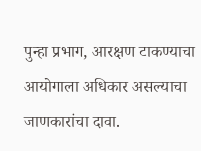पुन्हा प्रभाग, आरक्षण टाकण्याचा आयोगाला अधिकार असल्याचा जाणकारांचा दावा.